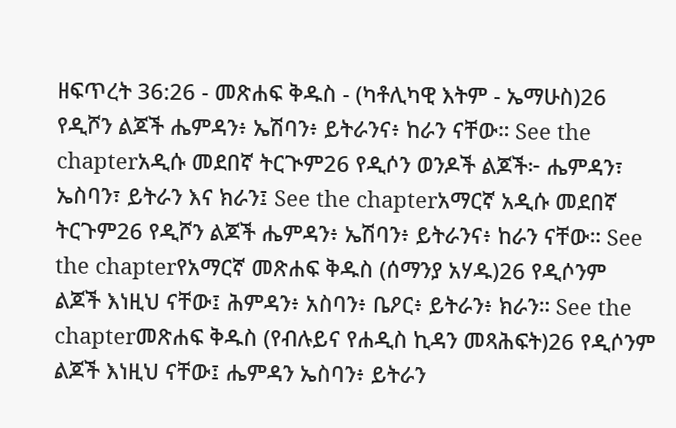ዘፍጥረት 36:26 - መጽሐፍ ቅዱስ - (ካቶሊካዊ እትም - ኤማሁስ)26 የዲሾን ልጆች ሔምዳን፥ ኤሽባን፥ ይትራንና፥ ከራን ናቸው። See the chapterአዲሱ መደበኛ ትርጒም26 የዲሶን ወንዶች ልጆች፦ ሔምዳን፣ ኤስባን፣ ይትራን እና ክራን፤ See the chapterአማርኛ አዲሱ መደበኛ ትርጉም26 የዲሾን ልጆች ሔምዳን፥ ኤሽባን፥ ይትራንና፥ ከራን ናቸው። See the chapterየአማርኛ መጽሐፍ ቅዱስ (ሰማንያ አሃዱ)26 የዲሶንም ልጆች እነዚህ ናቸው፤ ሕምዳን፥ አስባን፥ ቤዖር፥ ይትራን፥ ክራን። See the chapterመጽሐፍ ቅዱስ (የብሉይና የሐዲስ ኪዳን መጻሕፍት)26 የዲሶንም ልጆች እነዚህ ናቸው፤ ሔምዳን ኤስባን፥ ይትራን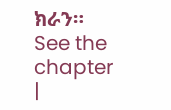ክራን። See the chapter |